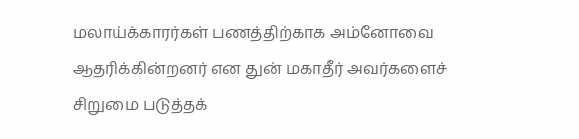மலாய்க்காரர்கள் பணத்திற்காக அம்னோவை ஆதரிக்கின்றனர் என துன் மகாதீர் அவர்களைச் சிறுமை படுத்தக்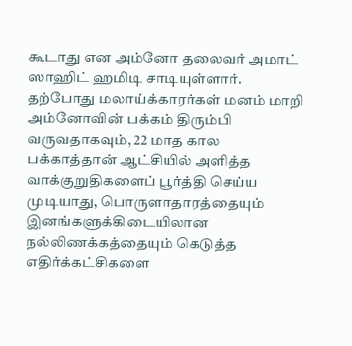கூடாது என அம்னோ தலைவர் அமாட் ஸாஹிட் ஹமிடி சாடியுள்ளார்.
தற்போது மலாய்க்காரர்கள் மனம் மாறி அம்னோவின் பக்கம் திரும்பி வருவதாகவும், 22 மாத கால பக்காத்தான் ஆட்சியில் அளித்த வாக்குறுதிகளைப் பூர்த்தி செய்ய முடியாது, பொருளாதாரத்தையும் இனங்களுக்கிடையிலான நல்லிணக்கத்தையும் கெடுத்த எதிர்க்கட்சிகளை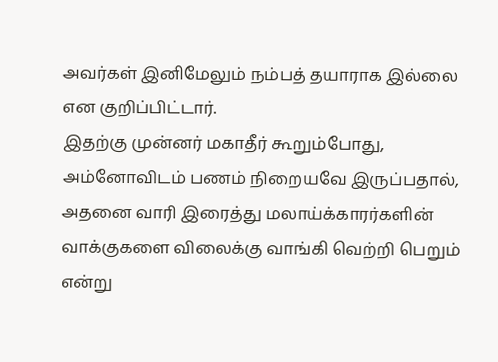அவர்கள் இனிமேலும் நம்பத் தயாராக இல்லை என குறிப்பிட்டார்.
இதற்கு முன்னர் மகாதீர் கூறும்போது, அம்னோவிடம் பணம் நிறையவே இருப்பதால், அதனை வாரி இரைத்து மலாய்க்காரர்களின் வாக்குகளை விலைக்கு வாங்கி வெற்றி பெறும் என்று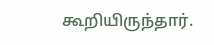கூறியிருந்தார்.